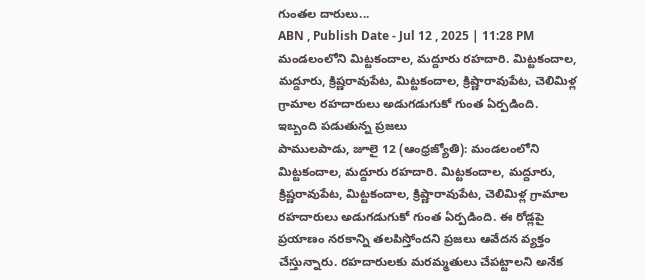గుంతల దారులు...
ABN , Publish Date - Jul 12 , 2025 | 11:28 PM
మండలంలోని మిట్టకందాల, మద్దూరు రహదారి. మిట్టకందాల, మద్దూరు, క్రిష్ణరావుపేట, మిట్టకందాల, క్రిష్ణారావుపేట, చెలిమిళ్ల గ్రామాల రహదారులు అడుగడుగుకో గుంత ఏర్పడింది.
ఇబ్బంది పడుతున్న ప్రజలు
పాములపాడు, జూలై 12 (ఆంధ్రజ్యోతి): మండలంలోని మిట్టకందాల, మద్దూరు రహదారి. మిట్టకందాల, మద్దూరు, క్రిష్ణరావుపేట, మిట్టకందాల, క్రిష్ణారావుపేట, చెలిమిళ్ల గ్రామాల రహదారులు అడుగడుగుకో గుంత ఏర్పడింది. ఈ రోడ్లపై ప్రయాణం నరకాన్ని తలపిస్తోందని ప్రజలు ఆవేదన వ్యక్తం చేస్తున్నారు. రహదారులకు మరమ్మతులు చేపట్టాలని అనేక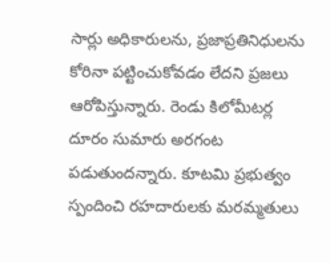సార్లు అధికారులను, ప్రజాప్రతినిధులను కోరినా పట్టించుకోవడం లేదని ప్రజలు ఆరోపిస్తున్నారు. రెండు కిలోమీటర్ల దూరం సుమారు అరగంట పడుతుందన్నారు. కూటమి ప్రభుత్వం స్పందించి రహదారులకు మరమ్మతులు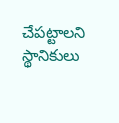చేపట్టాలని స్థానికులు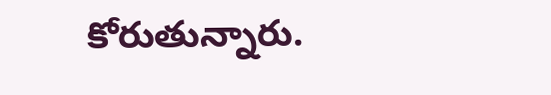కోరుతున్నారు.